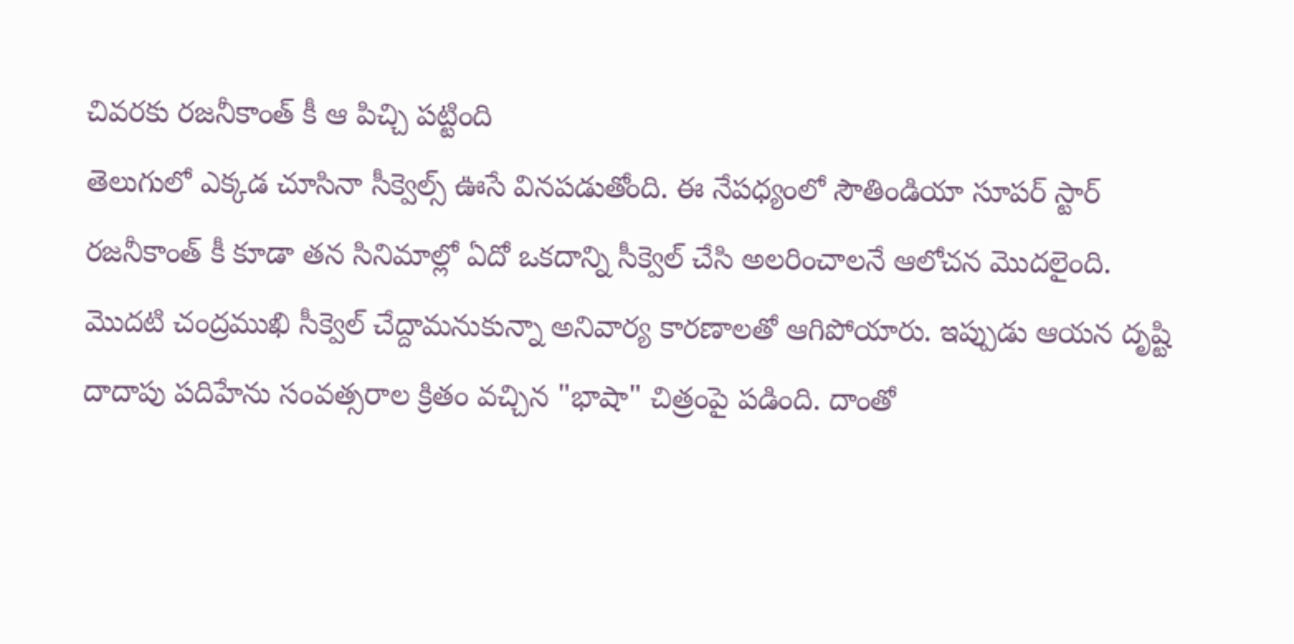చివరకు రజనీకాంత్ కీ ఆ పిచ్చి పట్టింది
తెలుగులో ఎక్కడ చూసినా సీక్వెల్స్ ఊసే వినపడుతోంది. ఈ నేపధ్యంలో సౌతిండియా సూపర్ స్టార్ రజనీకాంత్ కీ కూడా తన సినిమాల్లో ఏదో ఒకదాన్ని సీక్వెల్ చేసి అలరించాలనే ఆలోచన మొదలైంది. మొదటి చంద్రముఖి సీక్వెల్ చేద్దామనుకున్నా అనివార్య కారణాలతో ఆగిపోయారు. ఇప్పుడు ఆయన దృష్టి దాదాపు పదిహేను సంవత్సరాల క్రితం వచ్చిన "భాషా" చిత్రంపై పడింది. దాంతో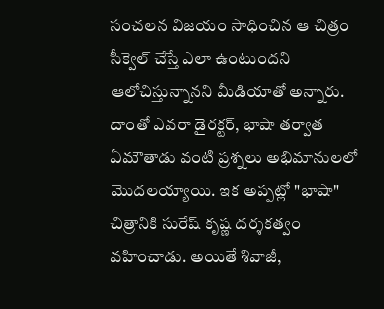సంచలన విజయం సాధించిన ఆ చిత్రం సీక్వెల్ చేస్తే ఎలా ఉంటుందని ఆలోచిస్తున్నానని మీడియాతో అన్నారు. దాంతో ఎవరా డైరక్టర్, భాషా తర్వాత ఏమౌతాడు వంటి ప్రశ్నలు అభిమానులలో మొదలయ్యాయి. ఇక అప్పట్లో "భాషా" చిత్రానికి సురేష్ కృష్ణ దర్శకత్వం వహించాడు. అయితే శివాజీ,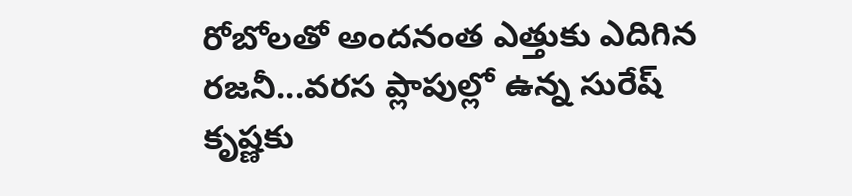రోబోలతో అందనంత ఎత్తుకు ఎదిగిన రజనీ...వరస ప్లాపుల్లో ఉన్న సురేష్ కృష్ణకు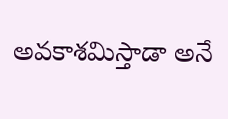అవకాశమిస్తాడా అనే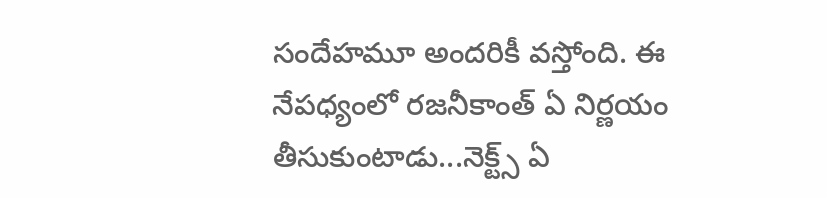సందేహమూ అందరికీ వస్తోంది. ఈ నేపధ్యంలో రజనీకాంత్ ఏ నిర్ణయం తీసుకుంటాడు...నెక్ట్స్ ఏ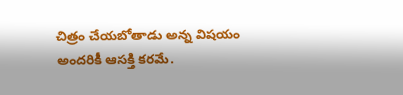చిత్రం చేయబోతాడు అన్న విషయం అందరికీ ఆసక్తి కరమే.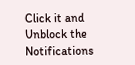Click it and Unblock the Notifications